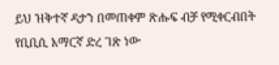ይህ ዝቅተኛ ዳታን በመጠቀም ጽሑፍ ብቻ የሚቀርብበት የቢቢሲ አማርኛ ድረ ገጽ ነው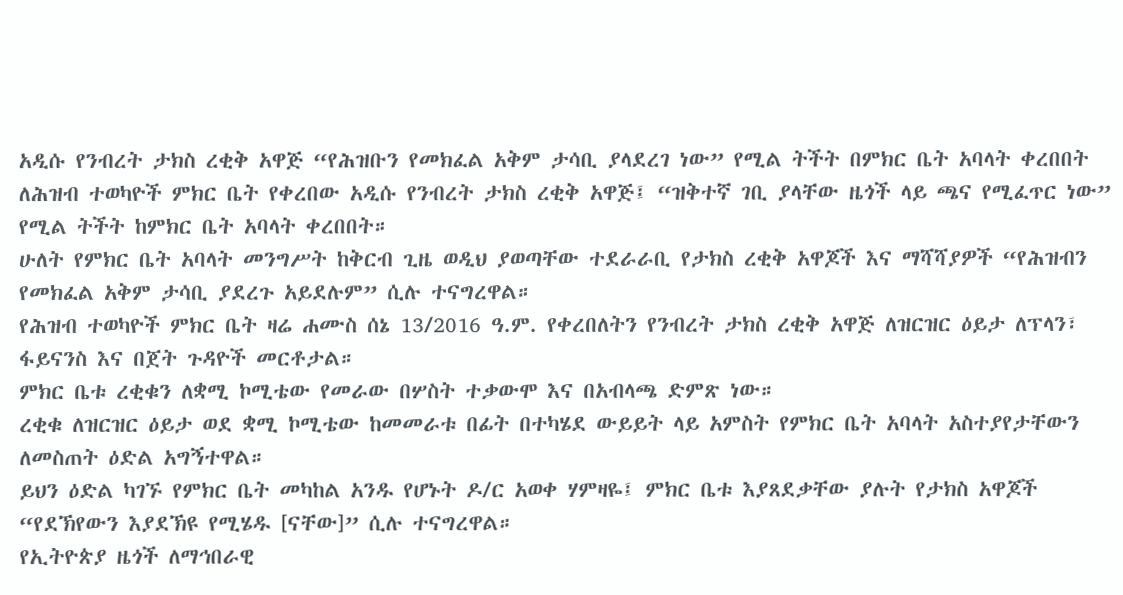አዲሱ የንብረት ታክስ ረቂቅ አዋጅ “የሕዝቡን የመክፈል አቅም ታሳቢ ያላደረገ ነው” የሚል ትችት በምክር ቤት አባላት ቀረበበት
ለሕዝብ ተወካዮች ምክር ቤት የቀረበው አዲሱ የንብረት ታክስ ረቂቅ አዋጅ፤ “ዝቅተኛ ገቢ ያላቸው ዜጎች ላይ ጫና የሚፈጥር ነው” የሚል ትችት ከምክር ቤት አባላት ቀረበበት።
ሁለት የምክር ቤት አባላት መንግሥት ከቅርብ ጊዜ ወዲህ ያወጣቸው ተደራራቢ የታክስ ረቂቅ አዋጆች እና ማሻሻያዎች “የሕዝብን የመክፈል አቅም ታሳቢ ያደረጉ አይደሉም” ሲሉ ተናግረዋል።
የሕዝብ ተወካዮች ምክር ቤት ዛሬ ሐሙስ ሰኔ 13/2016 ዓ.ም. የቀረበለትን የንብረት ታክስ ረቂቅ አዋጅ ለዝርዝር ዕይታ ለፕላን፣ ፋይናንስ እና በጀት ጉዳዮች መርቶታል።
ምክር ቤቱ ረቂቁን ለቋሚ ኮሚቴው የመራው በሦስት ተቃውሞ እና በአብላጫ ድምጽ ነው።
ረቂቁ ለዝርዝር ዕይታ ወደ ቋሚ ኮሚቴው ከመመራቱ በፊት በተካሄደ ውይይት ላይ አምስት የምክር ቤት አባላት አስተያየታቸውን ለመስጠት ዕድል አግኝተዋል።
ይህን ዕድል ካገኙ የምክር ቤት መካከል አንዱ የሆኑት ዶ/ር አወቀ ሃምዛዬ፤ ምክር ቤቱ እያጸደቃቸው ያሉት የታክስ አዋጆች “የደኽየውን እያደኽዩ የሚሄዱ [ናቸው]” ሲሉ ተናግረዋል።
የኢትዮጵያ ዜጎች ለማኅበራዊ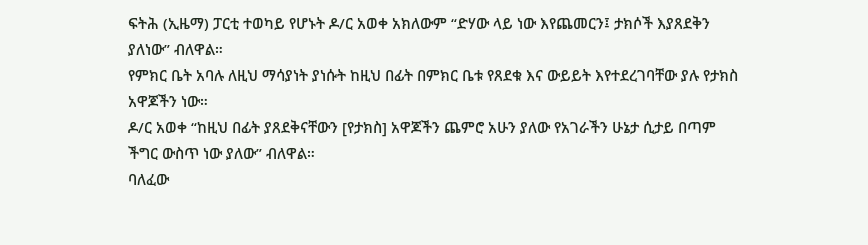ፍትሕ (ኢዜማ) ፓርቲ ተወካይ የሆኑት ዶ/ር አወቀ አክለውም “ድሃው ላይ ነው እየጨመርን፤ ታክሶች እያጸደቅን ያለነው” ብለዋል።
የምክር ቤት አባሉ ለዚህ ማሳያነት ያነሱት ከዚህ በፊት በምክር ቤቱ የጸደቁ እና ውይይት እየተደረገባቸው ያሉ የታክስ አዋጆችን ነው።
ዶ/ር አወቀ “ከዚህ በፊት ያጸደቅናቸውን [የታክስ] አዋጆችን ጨምሮ አሁን ያለው የአገራችን ሁኔታ ሲታይ በጣም ችግር ውስጥ ነው ያለው” ብለዋል።
ባለፈው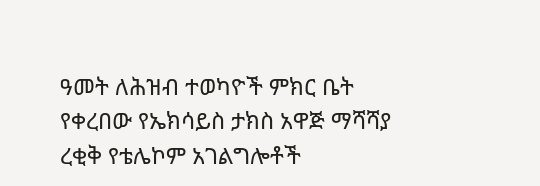ዓመት ለሕዝብ ተወካዮች ምክር ቤት የቀረበው የኤክሳይስ ታክስ አዋጅ ማሻሻያ ረቂቅ የቴሌኮም አገልግሎቶች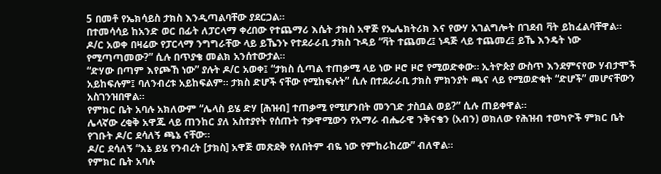5 በመቶ የኤክሳይስ ታክስ እንዲጣልባቸው ያደርጋል።
በተመሳሳይ ከአንድ ወር በፊት ለፓርላማ ቀረበው የተጨማሪ እሴት ታክስ አዋጅ የኤሌክትሪክ እና የውሃ አገልግሎት በገደብ ቫት ይከፈልባቸዋል።
ዶ/ር አወቀ በዛሬው የፓርላማ ንግግራቸው ላይ ይኼንኑ የተደራራቢ ታክስ ጉዳይ “ቫት ተጨመረ፤ ነዳጅ ላይ ተጨመረ፤ ይኼ እንዴት ነው የሚጣጣመው?” ሲሉ በጥያቄ መልክ አንሰተውታል።
“ድሃው በጣም እየጮኸ ነው” ያሉት ዶ/ር አወቀ፤ “ታክስ ሲጣል ተጠቃሚ ላይ ነው ዞሮ ዞሮ የሚወድቀው። ኢትዮጵያ ውስጥ እንደምናየው ሃብታሞች አይከፍሉም፤ ባለንብረቱ አይከፍልም። ታክስ ድሆች ናቸው የሚከፍሉት” ሲሉ በተደራራቢ ታክስ ምክንያት ጫና ላይ የሚወድቁት “ድሆች” መሆናቸውን አስገንዝበዋል።
የምክር ቤት አባሉ አክለውም “ሌላስ ይሄ ድሃ [ሕዝብ] ተጠቃሚ የሚሆንበት መንገድ ታስቧል ወይ?” ሲሉ ጠይቀዋል።
ሌላኛው ረቂቅ አዋጁ ላይ ጠንከር ያለ አስተያየት የሰጡት ተቃዋሚውን የአማራ ብሔራዊ ንቅናቄን (አብን) ወክለው የሕዝብ ተወካዮች ምክር ቤት የገቡት ዶ/ር ደሳለኝ ጫኔ ናቸው።
ዶ/ር ደሳለኝ “እኔ ይሄ የንብረት [ታክስ] አዋጅ መጽደቅ የለበትም ብዬ ነው የምከራከረው” ብለዋል።
የምክር ቤት አባሉ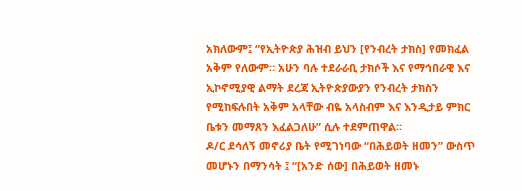አክለውም፤ “የኢትዮጵያ ሕዝብ ይህን [የንብረት ታክስ] የመክፈል አቅም የለውም። አሁን ባሉ ተደራራቢ ታክሶች እና የማኅበራዊ እና ኢኮኖሚያዊ ልማት ደረጃ ኢትዮጵያውያን የንብረት ታክስን የሚከፍሉበት አቅም አላቸው ብዬ አላስብም እና እንዲታይ ምክር ቤቱን መማጸን እፈልጋለሁ” ሲሉ ተደምጠዋል።
ዶ/ር ደሳለኝ መኖሪያ ቤት የሚገነባው “በሕይወት ዘመን” ውስጥ መሆኑን በማንሳት ፤ “[አንድ ሰው] በሕይወት ዘመኑ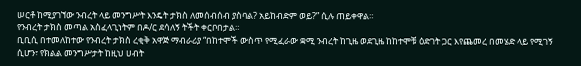ሠርቶ ከሚያገኘው ንብረት ላይ መንግሥት እንዴት ታክስ ለመሰብሰብ ያስባል? አይከብድም ወይ?” ሲሉ ጠይቀዋል።
የንብረት ታክስ መጣል አስፈላጊነትም በዶ/ር ደሳለኝ ትችት ቀርቦበታል።
ቢቢሲ በተመለከተው የንብረት ታክስ ረቂቅ አዋጅ ማብራሪያ “በከተሞች ውስጥ የሚፈራው ቋሚ ንብረት ከጊዜ ወደጊዜ ከከተሞቹ ዕድገት ጋር እየጨመረ በመሄድ ላይ የሚገኝ ሲሆን፣ የክልል መንግሥታት ከዚህ ሀብት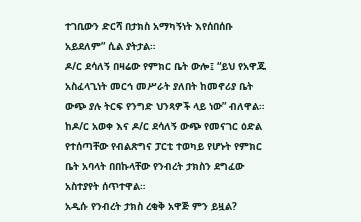ተገቢውን ድርሻ በታክስ አማካኝነት እየሰበሰቡ አይደለም” ሲል ያትታል።
ዶ/ር ደሳለኝ በዛሬው የምክር ቤት ውሎ፤ “ይህ የአዋጁ አስፈላጊነት መርኅ መሥራት ያለበት ከመኖሪያ ቤት ውጭ ያሉ ትርፍ የንግድ ህንጻዎች ላይ ነው” ብለዋል።
ከዶ/ር አወቀ እና ዶ/ር ደሳለኝ ውጭ የመናገር ዕድል የተሰጣቸው የብልጽግና ፓርቲ ተወካይ የሆኑት የምክር ቤት አባላት በበኩላቸው የንብረት ታክስን ደግፈው አስተያየት ሰጥተዋል።
አዲሱ የንብረት ታክስ ረቂቅ አዋጅ ምን ይዟል?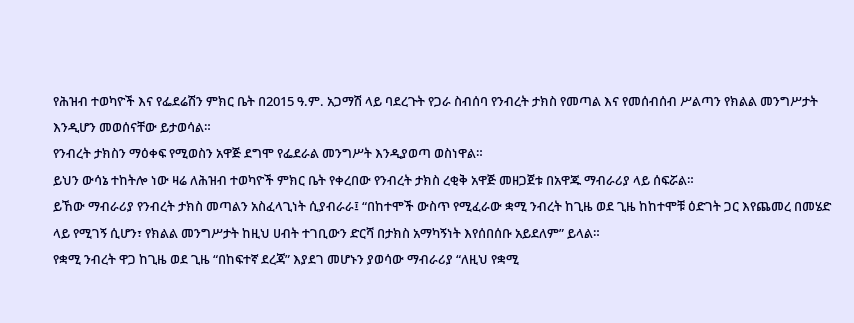የሕዝብ ተወካዮች እና የፌደሬሽን ምክር ቤት በ2015 ዓ.ም. አጋማሽ ላይ ባደረጉት የጋራ ስብሰባ የንብረት ታክስ የመጣል እና የመሰብሰብ ሥልጣን የክልል መንግሥታት እንዲሆን መወሰናቸው ይታወሳል።
የንብረት ታክስን ማዕቀፍ የሚወስን አዋጅ ደግሞ የፌደራል መንግሥት እንዲያወጣ ወስነዋል።
ይህን ውሳኔ ተከትሎ ነው ዛሬ ለሕዝብ ተወካዮች ምክር ቤት የቀረበው የንብረት ታክስ ረቂቅ አዋጅ መዘጋጀቱ በአዋጁ ማብራሪያ ላይ ሰፍሯል።
ይኸው ማብራሪያ የንብረት ታክስ መጣልን አስፈላጊነት ሲያብራራ፤ “በከተሞች ውስጥ የሚፈራው ቋሚ ንብረት ከጊዜ ወደ ጊዜ ከከተሞቹ ዕድገት ጋር እየጨመረ በመሄድ ላይ የሚገኝ ሲሆን፣ የክልል መንግሥታት ከዚህ ሀብት ተገቢውን ድርሻ በታክስ አማካኝነት እየሰበሰቡ አይደለም” ይላል።
የቋሚ ንብረት ዋጋ ከጊዜ ወደ ጊዜ “በከፍተኛ ደረጃ” እያደገ መሆኑን ያወሳው ማብራሪያ “ለዚህ የቋሚ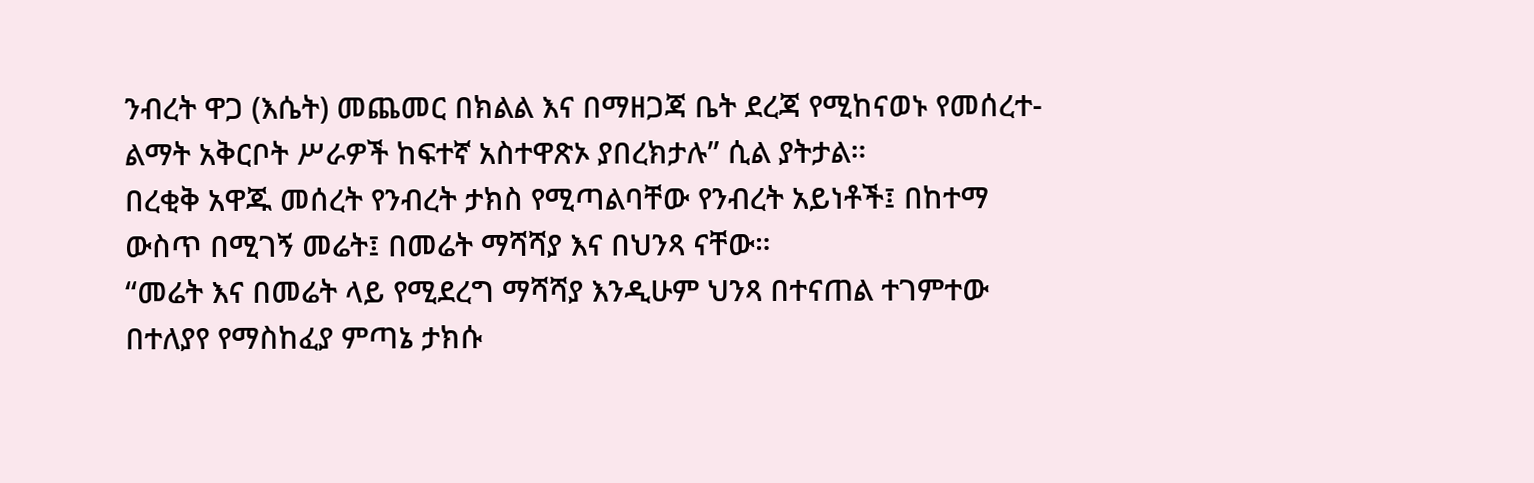ንብረት ዋጋ (እሴት) መጨመር በክልል እና በማዘጋጃ ቤት ደረጃ የሚከናወኑ የመሰረተ-ልማት አቅርቦት ሥራዎች ከፍተኛ አስተዋጽኦ ያበረክታሉ” ሲል ያትታል።
በረቂቅ አዋጁ መሰረት የንብረት ታክስ የሚጣልባቸው የንብረት አይነቶች፤ በከተማ ውስጥ በሚገኝ መሬት፤ በመሬት ማሻሻያ እና በህንጻ ናቸው።
“መሬት እና በመሬት ላይ የሚደረግ ማሻሻያ እንዲሁም ህንጻ በተናጠል ተገምተው በተለያየ የማስከፈያ ምጣኔ ታክሱ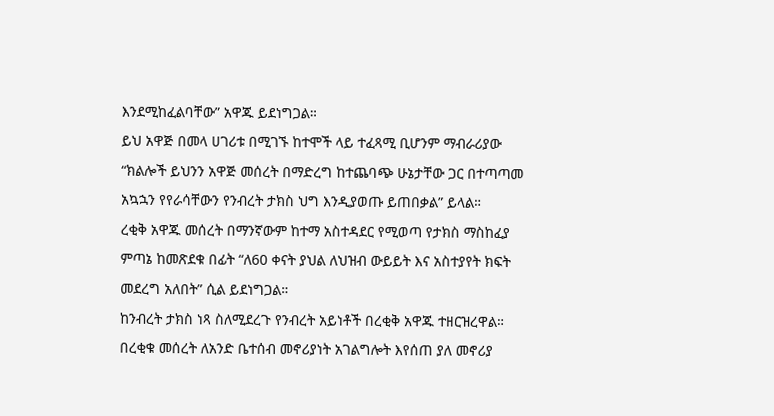እንደሚከፈልባቸው” አዋጁ ይደነግጋል።
ይህ አዋጅ በመላ ሀገሪቱ በሚገኙ ከተሞች ላይ ተፈጻሚ ቢሆንም ማብራሪያው “ክልሎች ይህንን አዋጅ መሰረት በማድረግ ከተጨባጭ ሁኔታቸው ጋር በተጣጣመ አኳኋን የየራሳቸውን የንብረት ታክስ ህግ እንዲያወጡ ይጠበቃል” ይላል።
ረቂቅ አዋጁ መሰረት በማንኛውም ከተማ አስተዳደር የሚወጣ የታክስ ማስከፈያ ምጣኔ ከመጽደቁ በፊት “ለ60 ቀናት ያህል ለህዝብ ውይይት እና አስተያየት ክፍት መደረግ አለበት” ሲል ይደነግጋል።
ከንብረት ታክስ ነጻ ስለሚደረጉ የንብረት አይነቶች በረቂቅ አዋጁ ተዘርዝረዋል።
በረቂቁ መሰረት ለአንድ ቤተሰብ መኖሪያነት አገልግሎት እየሰጠ ያለ መኖሪያ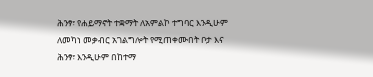ሕንፃ፣ የሐይማኖት ተቋማት ለአምልኮ ተግባር እንዲሁም ለመካነ መቃብር አገልግሎት የሚጠቀሙበት ቦታ እና ሕንፃ፣ እንዲሁም በከተማ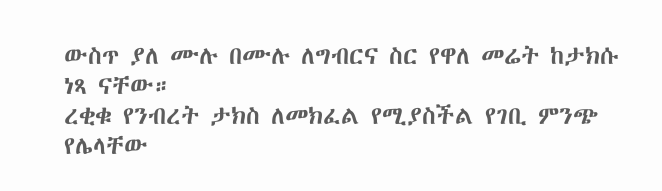ውስጥ ያለ ሙሉ በሙሉ ለግብርና ስር የዋለ መሬት ከታክሱ ነጻ ናቸው።
ረቂቁ የንብረት ታክስ ለመክፈል የሚያስችል የገቢ ምንጭ የሌላቸው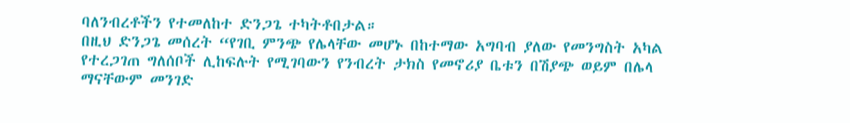ባለንብረቶችን የተመለከተ ድንጋጌ ተካትቶበታል።
በዚህ ድንጋጌ መሰረት “የገቢ ምንጭ የሌላቸው መሆኑ በከተማው አግባብ ያለው የመንግስት አካል የተረጋገጠ ግለሰቦች ሊከፍሉት የሚገባውን የንብረት ታክስ የመኖሪያ ቤቱን በሽያጭ ወይም በሌላ ማናቸውም መንገድ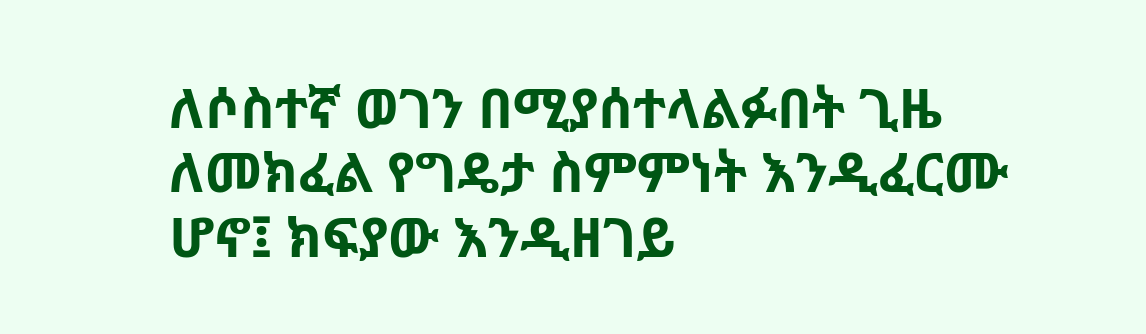ለሶስተኛ ወገን በሚያሰተላልፉበት ጊዜ ለመክፈል የግዴታ ስምምነት እንዲፈርሙ ሆኖ፤ ክፍያው እንዲዘገይ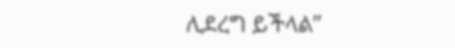ሊደረግ ይችላል”